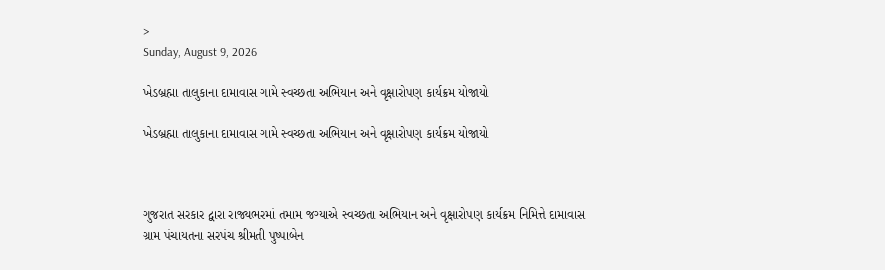>
Sunday, August 9, 2026

ખેડબ્રહ્મા તાલુકાના દામાવાસ ગામે સ્વચ્છતા અભિયાન અને વૃક્ષારોપણ કાર્યક્રમ યોજાયો

ખેડબ્રહ્મા તાલુકાના દામાવાસ ગામે સ્વચ્છતા અભિયાન અને વૃક્ષારોપણ કાર્યક્રમ યોજાયો



ગુજરાત સરકાર દ્વારા રાજ્યભરમાં તમામ જગ્યાએ સ્વચ્છતા અભિયાન અને વૃક્ષારોપણ કાર્યક્રમ નિમિત્તે દામાવાસ ગ્રામ પંચાયતના સરપંચ શ્રીમતી પુષ્પાબેન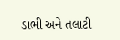ડાભી અને તલાટી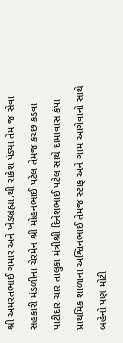શ્રી અમરતભાઈ ગમાર અને ખેડબ્રહ્મા.થી રાકેશ પંડ્યા તેમ જ સેવા સહકારી મંડળીના ચેરમેન શ્રી મોહનભાઈ પટેલ તેમજ કચ્છ કડવા પાટીદાર ચાર તાલુકા મંત્રીશ્રી દિનેશભાઈ પટેલ સાથે દામાવાસ કંપા પ્રાથમિક શાળાના અશ્વિનભાઈ તેમજ સ્ટાફ અને ગામ આગેવાનો સાથે બહેનો પણ મોટી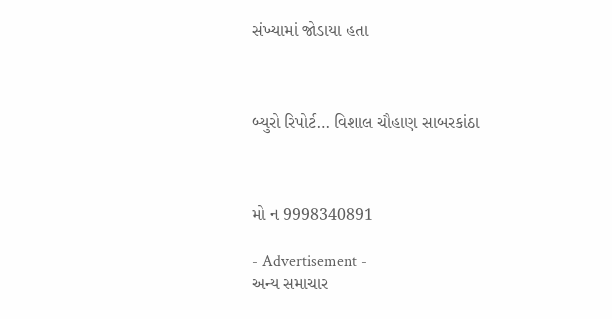સંખ્યામાં જોડાયા હતા



બ્યુરો રિપોર્ટ… વિશાલ ચૌહાણ સાબરકાંઠા



મો ન 9998340891

- Advertisement -
અન્ય સમાચાર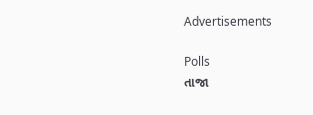Advertisements

Polls
તાજા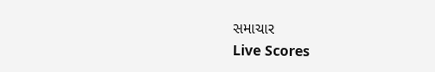સમાચાર
Live Scores